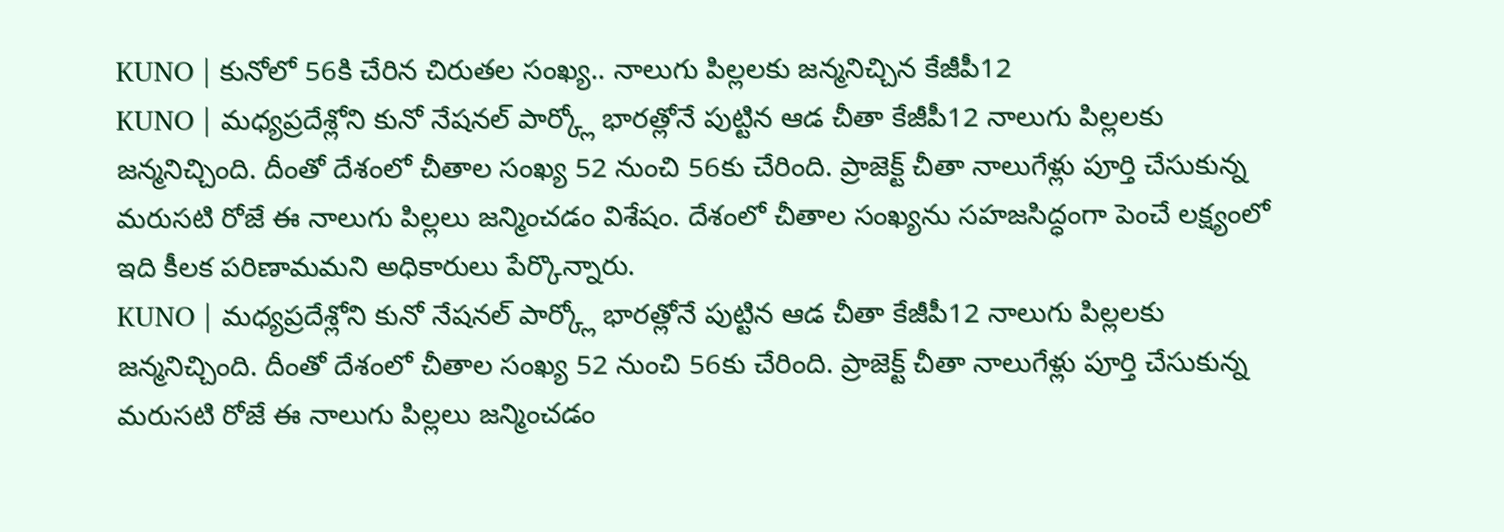KUNO | కునోలో 56కి చేరిన చిరుతల సంఖ్య.. నాలుగు పిల్లలకు జన్మనిచ్చిన కేజీపీ12
KUNO | మధ్యప్రదేశ్లోని కునో నేషనల్ పార్క్లో భారత్లోనే పుట్టిన ఆడ చీతా కేజీపీ12 నాలుగు పిల్లలకు జన్మనిచ్చింది. దీంతో దేశంలో చీతాల సంఖ్య 52 నుంచి 56కు చేరింది. ప్రాజెక్ట్ చీతా నాలుగేళ్లు పూర్తి చేసుకున్న మరుసటి రోజే ఈ నాలుగు పిల్లలు జన్మించడం విశేషం. దేశంలో చీతాల సంఖ్యను సహజసిద్ధంగా పెంచే లక్ష్యంలో ఇది కీలక పరిణామమని అధికారులు పేర్కొన్నారు.
KUNO | మధ్యప్రదేశ్లోని కునో నేషనల్ పార్క్లో భారత్లోనే పుట్టిన ఆడ చీతా కేజీపీ12 నాలుగు పిల్లలకు జన్మనిచ్చింది. దీంతో దేశంలో చీతాల సంఖ్య 52 నుంచి 56కు చేరింది. ప్రాజెక్ట్ చీతా నాలుగేళ్లు పూర్తి చేసుకున్న మరుసటి రోజే ఈ నాలుగు పిల్లలు జన్మించడం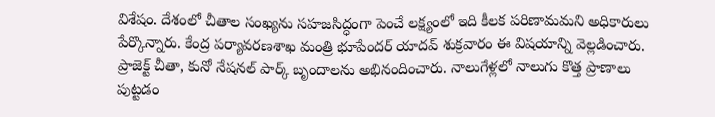విశేషం. దేశంలో చీతాల సంఖ్యను సహజసిద్ధంగా పెంచే లక్ష్యంలో ఇది కీలక పరిణామమని అధికారులు పేర్కొన్నారు. కేంద్ర పర్యావరణశాఖ మంత్రి భూపేందర్ యాదవ్ శుక్రవారం ఈ విషయాన్ని వెల్లడించారు. ప్రాజెక్ట్ చీతా, కునో నేషనల్ పార్క్ బృందాలను అభినందించారు. నాలుగేళ్లలో నాలుగు కొత్త ప్రాణాలు పుట్టడం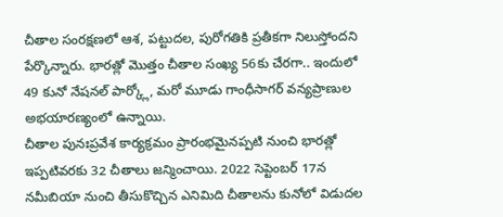చీతాల సంరక్షణలో ఆశ, పట్టుదల, పురోగతికి ప్రతీకగా నిలుస్తోందని పేర్కొన్నారు. భారత్లో మొత్తం చీతాల సంఖ్య 56కు చేరగా.. ఇందులో 49 కునో నేషనల్ పార్క్లో, మరో మూడు గాంధీసాగర్ వన్యప్రాణుల అభయారణ్యంలో ఉన్నాయి.
చీతాల పునఃప్రవేశ కార్యక్రమం ప్రారంభమైనప్పటి నుంచి భారత్లో ఇప్పటివరకు 32 చీతాలు జన్మించాయి. 2022 సెప్టెంబర్ 17న నమీబియా నుంచి తీసుకొచ్చిన ఎనిమిది చీతాలను కునోలో విడుదల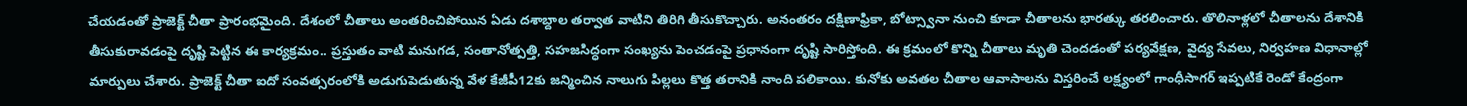చేయడంతో ప్రాజెక్ట్ చీతా ప్రారంభమైంది. దేశంలో చీతాలు అంతరించిపోయిన ఏడు దశాబ్దాల తర్వాత వాటిని తిరిగి తీసుకొచ్చారు. అనంతరం దక్షిణాఫ్రికా, బోట్స్వానా నుంచి కూడా చీతాలను భారత్కు తరలించారు. తొలినాళ్లలో చీతాలను దేశానికి తీసుకురావడంపై దృష్టి పెట్టిన ఈ కార్యక్రమం.. ప్రస్తుతం వాటి మనుగడ, సంతానోత్పత్తి, సహజసిద్ధంగా సంఖ్యను పెంచడంపై ప్రధానంగా దృష్టి సారిస్తోంది. ఈ క్రమంలో కొన్ని చీతాలు మృతి చెందడంతో పర్యవేక్షణ, వైద్య సేవలు, నిర్వహణ విధానాల్లో మార్పులు చేశారు. ప్రాజెక్ట్ చీతా ఐదో సంవత్సరంలోకి అడుగుపెడుతున్న వేళ కేజీపీ12కు జన్మించిన నాలుగు పిల్లలు కొత్త తరానికి నాంది పలికాయి. కునోకు అవతల చీతాల ఆవాసాలను విస్తరించే లక్ష్యంలో గాంధీసాగర్ ఇప్పటికే రెండో కేంద్రంగా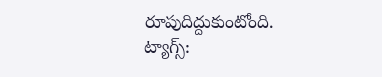రూపుదిద్దుకుంటోంది.
ట్యాగ్స్: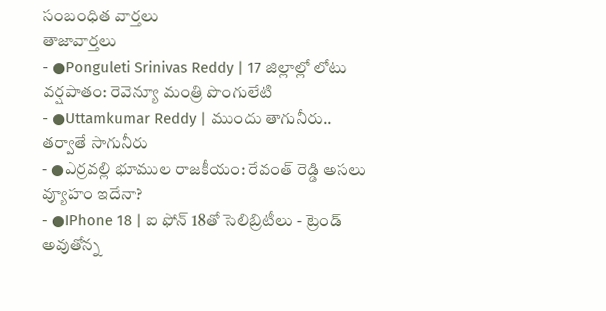సంబంధిత వార్తలు
తాజావార్తలు
- ●Ponguleti Srinivas Reddy | 17 జిల్లాల్లో లోటు వర్షపాతం: రెవెన్యూ మంత్రి పొంగులేటి
- ●Uttamkumar Reddy | ముందు తాగునీరు.. తర్వాతే సాగునీరు
- ●ఎర్రవల్లి భూముల రాజకీయం: రేవంత్ రెడ్డి అసలు వ్యూహం ఇదేనా?
- ●IPhone 18 | ఐ ఫోన్ 18తో సెలిబ్రిటీలు - ట్రెండ్ అవుతోన్న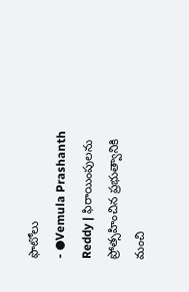ఫొటోలు
- ●Vemula Prashanth Reddy | ఫిరాయింపులను ప్రోత్సహించిన ప్రభుత్వానికి మంచి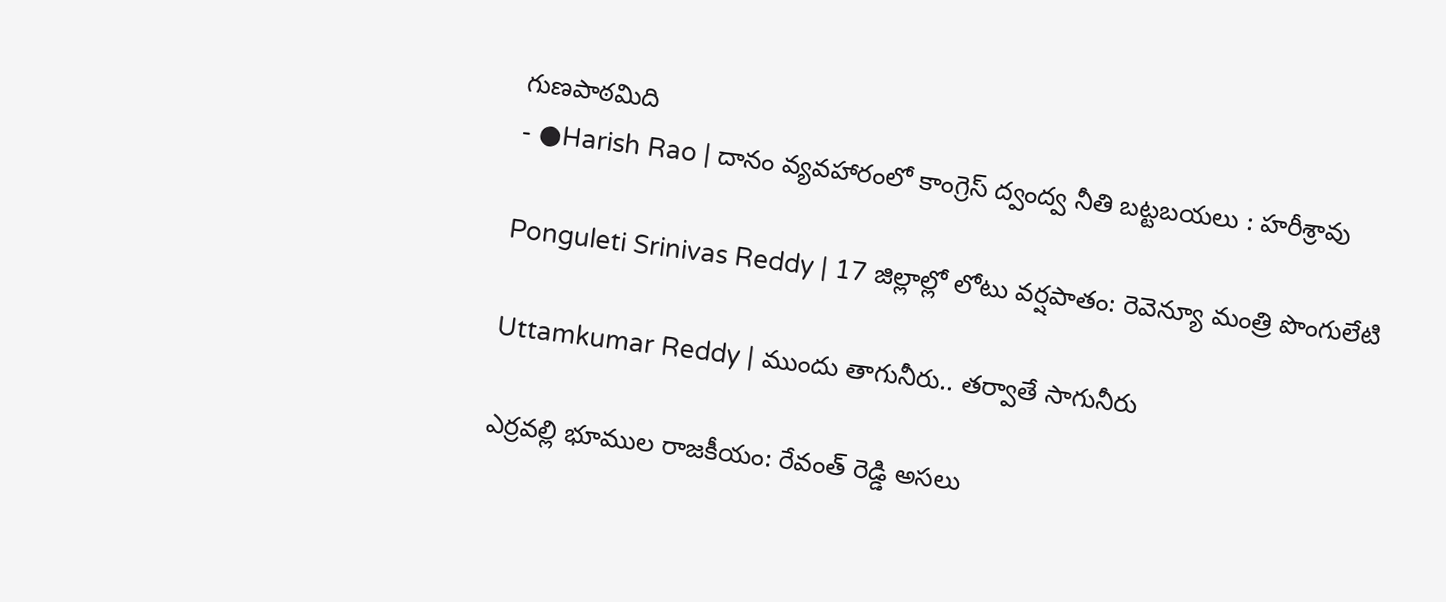గుణపాఠమిది
- ●Harish Rao | దానం వ్యవహారంలో కాంగ్రెస్ ద్వంద్వ నీతి బట్టబయలు : హరీశ్రావు

Ponguleti Srinivas Reddy | 17 జిల్లాల్లో లోటు వర్షపాతం: రెవెన్యూ మంత్రి పొంగులేటి

Uttamkumar Reddy | ముందు తాగునీరు.. తర్వాతే సాగునీరు

ఎర్రవల్లి భూముల రాజకీయం: రేవంత్ రెడ్డి అసలు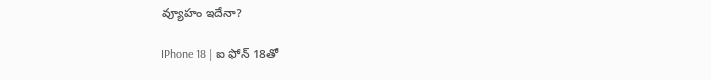వ్యూహం ఇదేనా?

IPhone 18 | ఐ ఫోన్ 18తో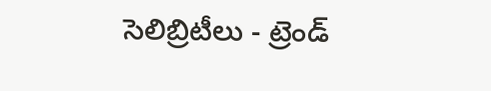సెలిబ్రిటీలు - ట్రెండ్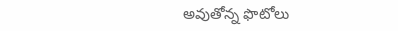అవుతోన్న ఫొటోలు